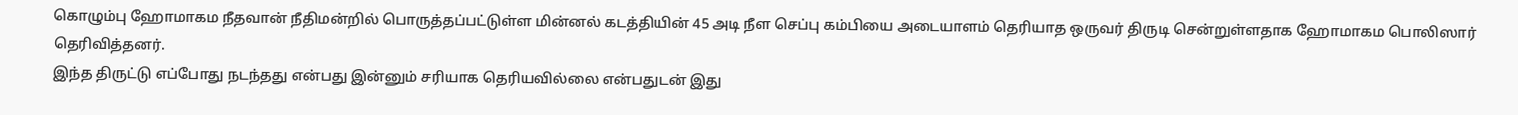கொழும்பு ஹோமாகம நீதவான் நீதிமன்றில் பொருத்தப்பட்டுள்ள மின்னல் கடத்தியின் 45 அடி நீள செப்பு கம்பியை அடையாளம் தெரியாத ஒருவர் திருடி சென்றுள்ளதாக ஹோமாகம பொலிஸார் தெரிவித்தனர்.
இந்த திருட்டு எப்போது நடந்தது என்பது இன்னும் சரியாக தெரியவில்லை என்பதுடன் இது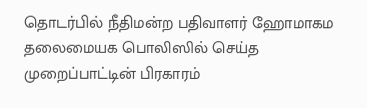தொடர்பில் நீதிமன்ற பதிவாளர் ஹோமாகம தலைமையக பொலிஸில் செய்த முறைப்பாட்டின் பிரகாரம்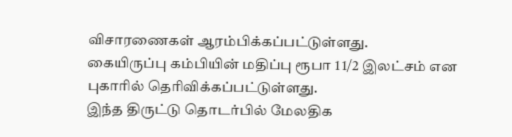விசாரணைகள் ஆரம்பிக்கப்பட்டுள்ளது.
கையிருப்பு கம்பியின் மதிப்பு ரூபா 1 1/2 இலட்சம் என புகாரில் தெரிவிக்கப்பட்டுள்ளது.
இந்த திருட்டு தொடர்பில் மேலதிக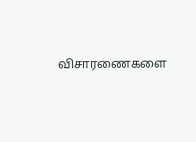விசாரணைகளை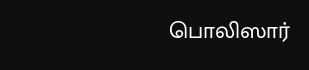பொலிஸார்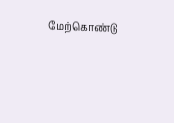மேற்கொண்டு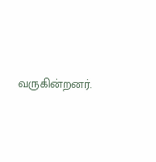வருகின்றனர்.